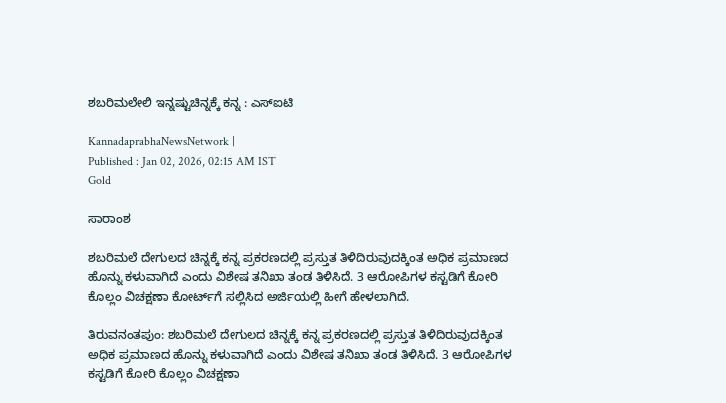ಶಬರಿಮಲೇಲಿ ಇನ್ನಷ್ಟುಚಿನ್ನಕ್ಕೆ ಕನ್ನ : ಎಸ್‌ಐಟಿ

KannadaprabhaNewsNetwork |
Published : Jan 02, 2026, 02:15 AM IST
Gold

ಸಾರಾಂಶ

ಶಬರಿಮಲೆ ದೇಗುಲದ ಚಿನ್ನಕ್ಕೆ ಕನ್ನ ಪ್ರಕರಣದಲ್ಲಿ ಪ್ರಸ್ತುತ ತಿಳಿದಿರುವುದಕ್ಕಿಂತ ಅಧಿಕ ಪ್ರಮಾಣದ ಹೊನ್ನು ಕಳುವಾಗಿದೆ ಎಂದು ವಿಶೇಷ ತನಿಖಾ ತಂಡ ತಿಳಿಸಿದೆ. 3 ಆರೋಪಿಗಳ ಕಸ್ಟಡಿಗೆ ಕೋರಿ ಕೊಲ್ಲಂ ವಿಚಕ್ಷಣಾ ಕೋರ್ಟ್‌ಗೆ ಸಲ್ಲಿಸಿದ ಅರ್ಜಿಯಲ್ಲಿ ಹೀಗೆ ಹೇಳಲಾಗಿದೆ.

ತಿರುವನಂತಪುಂ: ಶಬರಿಮಲೆ ದೇಗುಲದ ಚಿನ್ನಕ್ಕೆ ಕನ್ನ ಪ್ರಕರಣದಲ್ಲಿ ಪ್ರಸ್ತುತ ತಿಳಿದಿರುವುದಕ್ಕಿಂತ ಅಧಿಕ ಪ್ರಮಾಣದ ಹೊನ್ನು ಕಳುವಾಗಿದೆ ಎಂದು ವಿಶೇಷ ತನಿಖಾ ತಂಡ ತಿಳಿಸಿದೆ. 3 ಆರೋಪಿಗಳ ಕಸ್ಟಡಿಗೆ ಕೋರಿ ಕೊಲ್ಲಂ ವಿಚಕ್ಷಣಾ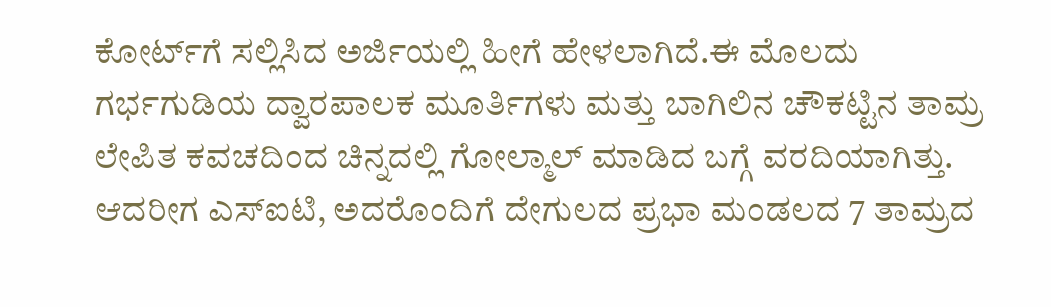ಕೋರ್ಟ್‌ಗೆ ಸಲ್ಲಿಸಿದ ಅರ್ಜಿಯಲ್ಲಿ ಹೀಗೆ ಹೇಳಲಾಗಿದೆ.ಈ ಮೊಲದು ಗರ್ಭಗುಡಿಯ ದ್ವಾರಪಾಲಕ ಮೂರ್ತಿಗಳು ಮತ್ತು ಬಾಗಿಲಿನ ಚೌಕಟ್ಟಿನ ತಾಮ್ರ ಲೇಪಿತ ಕವಚದಿಂದ ಚಿನ್ನದಲ್ಲಿ ಗೋಲ್ಮಾಲ್‌ ಮಾಡಿದ ಬಗ್ಗೆ ವರದಿಯಾಗಿತ್ತು. ಆದರೀಗ ಎಸ್‌ಐಟಿ, ಅದರೊಂದಿಗೆ ದೇಗುಲದ ಪ್ರಭಾ ಮಂಡಲದ 7 ತಾಮ್ರದ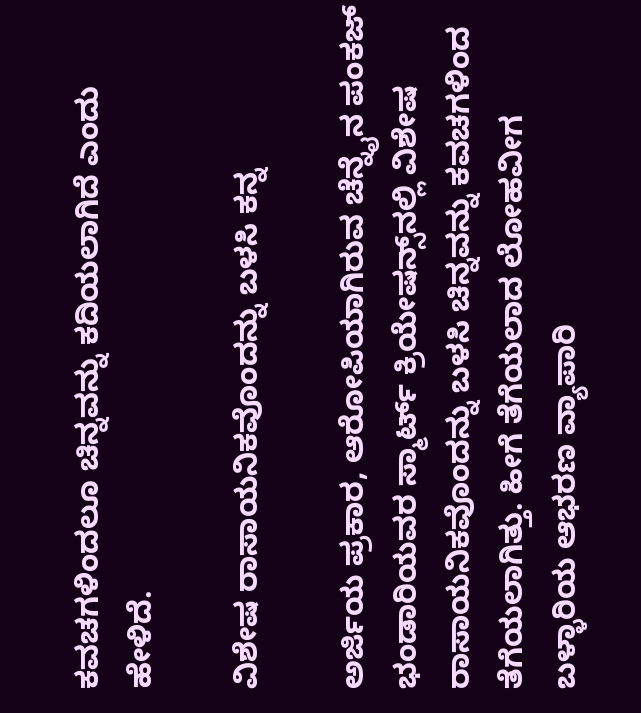ಕವಚಗಳಿಂದಲೂ ಚಿನ್ನವನ್ನು ಕದಿಯಲಾಗಿದೆ ಎಂದು ಹೇಳಿದೆ.

ವಿಶೇಷ ರಾಸಾಯನಿಕವೊಂದನ್ನು ಬಳಸಿ ಕನ್ನ

ಅರ್ಜಿಯ ಪ್ರಕಾರ, ಆರೋಪಿಯಾಗಿರುವ ಚೆನ್ನೈನ ಪಂಕಜ್‌ ಭಂಡಾರಿಯವರ ಸ್ಮಾರ್ಟ್‌ ಕ್ರಿಯೇಷನ್ಸ್‌ನಲ್ಲಿ ವಿಶೇಷ ರಾಸಾಯನಿಕವೊಂದನ್ನು ಬಳಸಿ ಚಿನ್ನವನ್ನು ಕವಚಗಳಿಂದ ತೆಗೆಯಲಾಗಿತ್ತು. ಹೀಗೆ ತೆಗೆಯಲಾದ ಲೋಹವೀಗ ಬಳ್ಳಾರಿಯ ಆಭರಣ ವ್ಯಾಪಾರಿ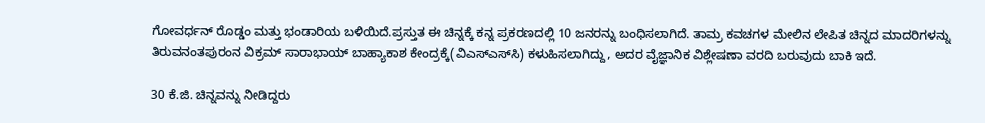ಗೋವರ್ಧನ್‌ ರೊಡ್ಡಂ ಮತ್ತು ಭಂಡಾರಿಯ ಬಳಿಯಿದೆ.ಪ್ರಸ್ತುತ ಈ ಚಿನ್ನಕ್ಕೆ ಕನ್ನ ಪ್ರಕರಣದಲ್ಲಿ 10 ಜನರನ್ನು ಬಂಧಿಸಲಾಗಿದೆ. ತಾಮ್ರ ಕವಚಗಳ ಮೇಲಿನ ಲೇಪಿತ ಚಿನ್ನದ ಮಾದರಿಗಳನ್ನು ತಿರುವನಂತಪುರಂನ ವಿಕ್ರಮ್ ಸಾರಾಭಾಯ್ ಬಾಹ್ಯಾಕಾಶ ಕೇಂದ್ರಕ್ಕೆ(ವಿಎಸ್‌ಎಸ್‌ಸಿ) ಕಳುಹಿಸಲಾಗಿದ್ದು, ಅದರ ವೈಜ್ಞಾನಿಕ ವಿಶ್ಲೇಷಣಾ ವರದಿ ಬರುವುದು ಬಾಕಿ ಇದೆ.

30 ಕೆ.ಜಿ. ಚಿನ್ನವನ್ನು ನೀಡಿದ್ದರು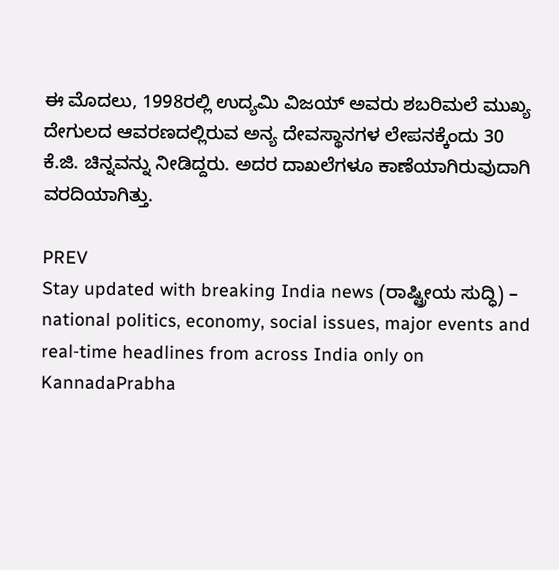ಈ ಮೊದಲು, 1998ರಲ್ಲಿ ಉದ್ಯಮಿ ವಿಜಯ್‌ ಅವರು ಶಬರಿಮಲೆ ಮುಖ್ಯ ದೇಗುಲದ ಆವರಣದಲ್ಲಿರುವ ಅನ್ಯ ದೇವಸ್ಥಾನಗಳ ಲೇಪನಕ್ಕೆಂದು 30 ಕೆ.ಜಿ. ಚಿನ್ನವನ್ನು ನೀಡಿದ್ದರು. ಅದರ ದಾಖಲೆಗಳೂ ಕಾಣೆಯಾಗಿರುವುದಾಗಿ ವರದಿಯಾಗಿತ್ತು.

PREV
Stay updated with breaking India news (ರಾಷ್ಟ್ರೀಯ ಸುದ್ಧಿ) – national politics, economy, social issues, major events and real‑time headlines from across India only on KannadaPrabha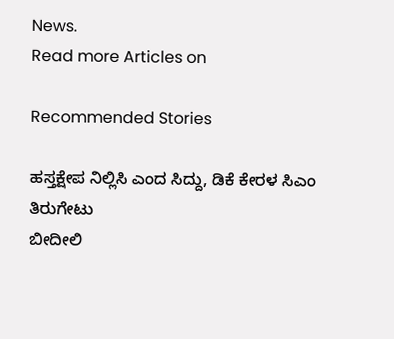News.
Read more Articles on

Recommended Stories

ಹಸ್ತಕ್ಷೇಪ ನಿಲ್ಲಿಸಿ ಎಂದ ಸಿದ್ದು, ಡಿಕೆ ಕೇರಳ ಸಿಎಂ ತಿರುಗೇಟು
ಬೀದೀಲಿ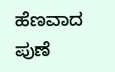ಹೆಣವಾದ ಪುಣೆ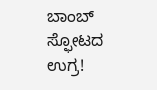ಬಾಂಬ್‌ ಸ್ಫೋಟದ ಉಗ್ರ!